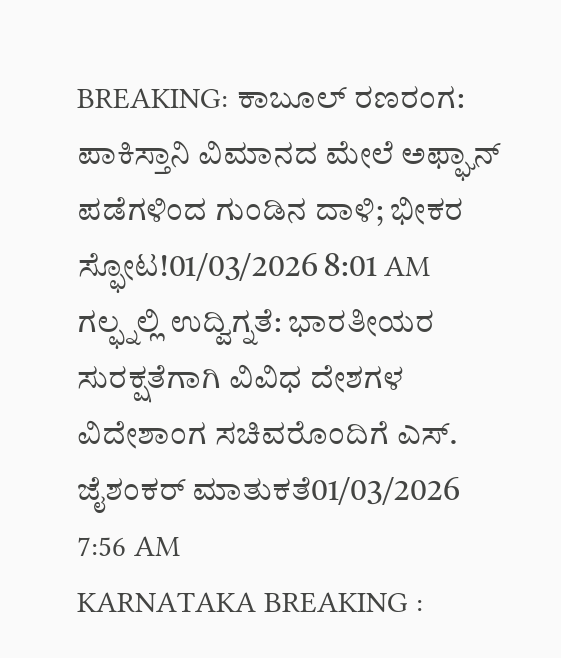BREAKING: ಕಾಬೂಲ್ ರಣರಂಗ: ಪಾಕಿಸ್ತಾನಿ ವಿಮಾನದ ಮೇಲೆ ಅಫ್ಘಾನ್ ಪಡೆಗಳಿಂದ ಗುಂಡಿನ ದಾಳಿ; ಭೀಕರ ಸ್ಫೋಟ!01/03/2026 8:01 AM
ಗಲ್ಫ್ನಲ್ಲಿ ಉದ್ವಿಗ್ನತೆ: ಭಾರತೀಯರ ಸುರಕ್ಷತೆಗಾಗಿ ವಿವಿಧ ದೇಶಗಳ ವಿದೇಶಾಂಗ ಸಚಿವರೊಂದಿಗೆ ಎಸ್. ಜೈಶಂಕರ್ ಮಾತುಕತೆ01/03/2026 7:56 AM
KARNATAKA BREAKING :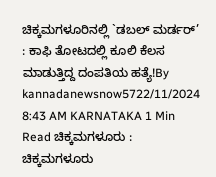ಚಿಕ್ಕಮಗಳೂರಿನಲ್ಲಿ `ಡಬಲ್ ಮರ್ಡರ್’ : ಕಾಫಿ ತೋಟದಲ್ಲಿ ಕೂಲಿ ಕೆಲಸ ಮಾಡುತ್ತಿದ್ದ ದಂಪತಿಯ ಹತ್ಯೆ!By kannadanewsnow5722/11/2024 8:43 AM KARNATAKA 1 Min Read ಚಿಕ್ಕಮಗಳೂರು : ಚಿಕ್ಕಮಗಳೂರು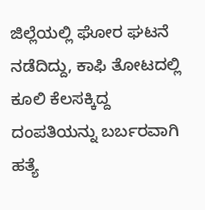ಜಿಲ್ಲೆಯಲ್ಲಿ ಘೋರ ಘಟನೆ ನಡೆದಿದ್ದು, ಕಾಫಿ ತೋಟದಲ್ಲಿ ಕೂಲಿ ಕೆಲಸಕ್ಕಿದ್ದ ದಂಪತಿಯನ್ನು ಬರ್ಬರವಾಗಿ ಹತ್ಯೆ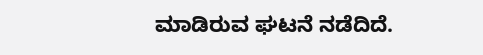ಮಾಡಿರುವ ಘಟನೆ ನಡೆದಿದೆ.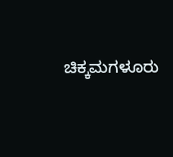ಚಿಕ್ಕಮಗಳೂರು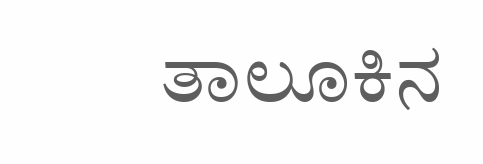ತಾಲೂಕಿನ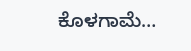ಕೊಳಗಾಮೆ…